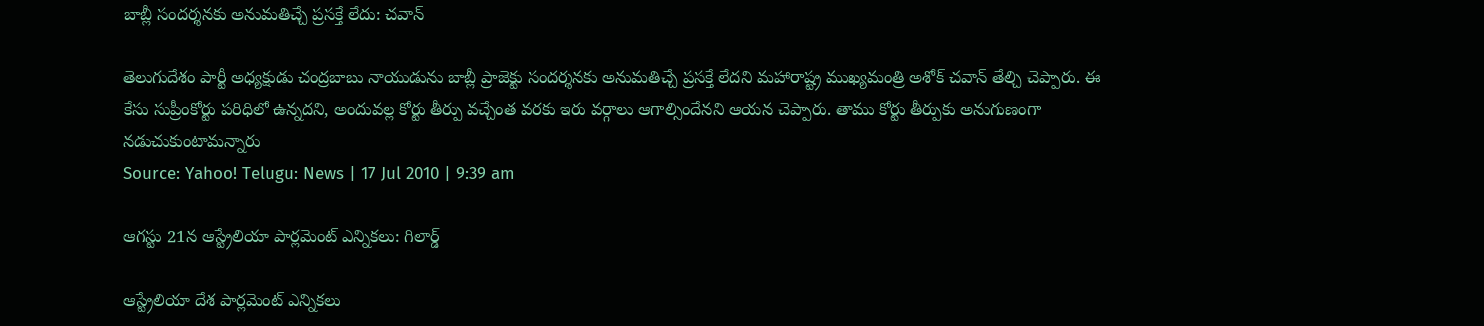బాబ్లీ సందర్శనకు అనుమతిచ్చే ప్రసక్తే లేదు: చవాన్

తెలుగుదేశం పార్టీ అధ్యక్షుడు చంద్రబాబు నాయుడును బాబ్లీ ప్రాజెక్టు సందర్శనకు అనుమతిచ్చే ప్రసక్తే లేదని మహారాష్ట్ర ముఖ్యమంత్రి అశోక్ చవాన్ తేల్చి చెప్పారు. ఈ కేసు సుప్రీంకోర్టు పరిధిలో ఉన్నదని, అందువల్ల కోర్టు తీర్పు వచ్చేంత వరకు ఇరు వర్గాలు ఆగాల్సిందేనని ఆయన చెప్పారు. తాము కోర్టు తీర్పుకు అనుగుణంగా నడుచుకుంటామన్నారు
Source: Yahoo! Telugu: News | 17 Jul 2010 | 9:39 am

ఆగస్టు 21న ఆస్ట్రేలియా పార్లమెంట్ ఎన్నికలు: గిలార్డ్

ఆస్ట్రేలియా దేశ పార్లమెంట్ ఎన్నికలు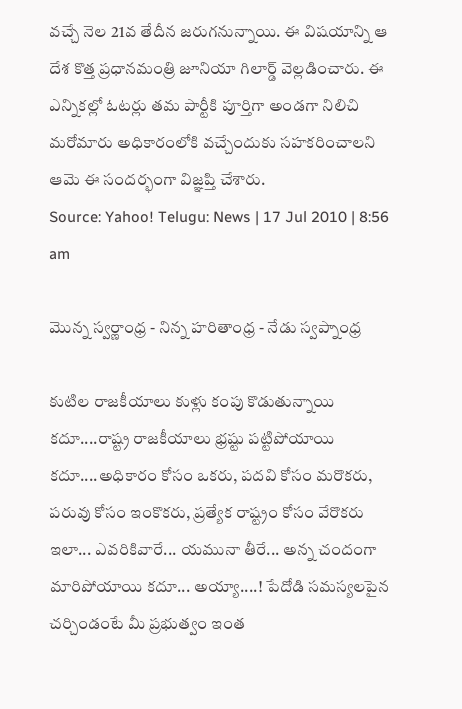వచ్చే నెల 21వ తేదీన జరుగనున్నాయి. ఈ విషయాన్ని ఆ దేశ కొత్త ప్రధానమంత్రి జూనియా గిలార్డ్ వెల్లడించారు. ఈ ఎన్నికల్లో ఓటర్లు తమ పార్టీకి పూర్తిగా అండగా నిలిచి మరోమారు అధికారంలోకి వచ్చేందుకు సహకరించాలని ఆమె ఈ సందర్భంగా విజ్ఞప్తి చేశారు.
Source: Yahoo! Telugu: News | 17 Jul 2010 | 8:56 am

మొన్న స్వర్ణాంధ్ర - నిన్న హరితాంధ్ర - నేడు స్వప్నాంధ్ర

కుటిల రాజకీయాలు కుళ్లు కంపు కొడుతున్నాయి కదూ....రాష్ట్ర రాజకీయాలు భ్రష్టు పట్టిపోయాయి కదూ....అధికారం కోసం ఒకరు, పదవి కోసం మరొకరు, పరువు కోసం ఇంకొకరు, ప్రత్యేక రాష్ట్రం కోసం వేరొకరు ఇలా... ఎవరికివారే... యమునా తీరే... అన్న చందంగా మారిపోయాయి కదూ... అయ్యా....! పేదోడి సమస్యలపైన చర్చిండంటే మీ ప్రభుత్వం ఇంత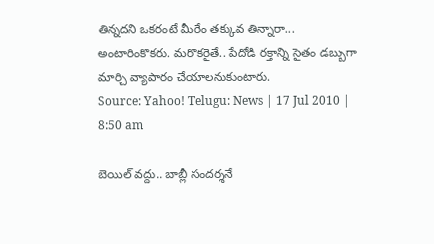తిన్నదని ఒకరంటే మీరేం తక్కువ తిన్నారా... అంటారింకొకరు. మరొకరైతే.. పేదోడి రక్తాన్ని సైతం డబ్బుగా మార్చి వ్యాపారం చేయాలనుకుంటారు.
Source: Yahoo! Telugu: News | 17 Jul 2010 | 8:50 am

బెయిల్ వద్దు.. బాబ్లీ సందర్శనే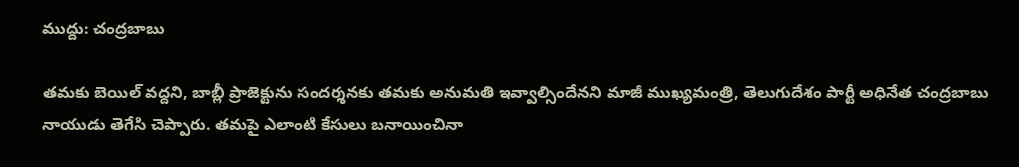ముద్దు: చంద్రబాబు

తమకు బెయిల్ వద్దని, బాబ్లీ ప్రాజెక్టును సందర్శనకు తమకు అనుమతి ఇవ్వాల్సిందేనని మాజీ ముఖ్యమంత్రి, తెలుగుదేశం పార్టీ అధినేత చంద్రబాబు నాయుడు తెగేసి చెప్పారు. తమపై ఎలాంటి కేసులు బనాయించినా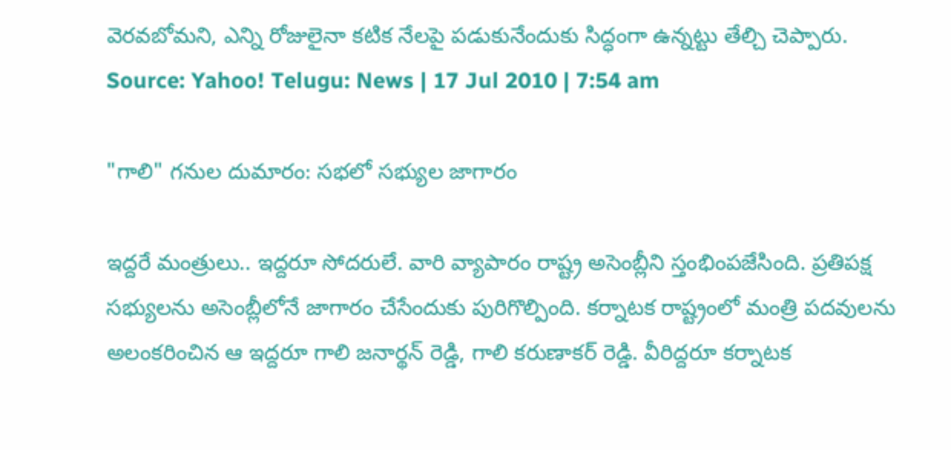వెరవబోమని, ఎన్ని రోజులైనా కటిక నేలపై పడుకునేందుకు సిద్ధంగా ఉన్నట్టు తేల్చి చెప్పారు.
Source: Yahoo! Telugu: News | 17 Jul 2010 | 7:54 am

"గాలి" గనుల దుమారం: సభలో సభ్యుల జాగారం

ఇద్దరే మంత్రులు.. ఇద్దరూ సోదరులే. వారి వ్యాపారం రాష్ట్ర అసెంబ్లీని స్తంభింపజేసింది. ప్రతిపక్ష సభ్యులను అసెంబ్లీలోనే జాగారం చేసేందుకు పురిగొల్పింది. కర్నాటక రాష్ట్రంలో మంత్రి పదవులను అలంకరించిన ఆ ఇద్దరూ గాలి జనార్థన్ రెడ్డి, గాలి కరుణాకర్ రెడ్డి. వీరిద్దరూ కర్నాటక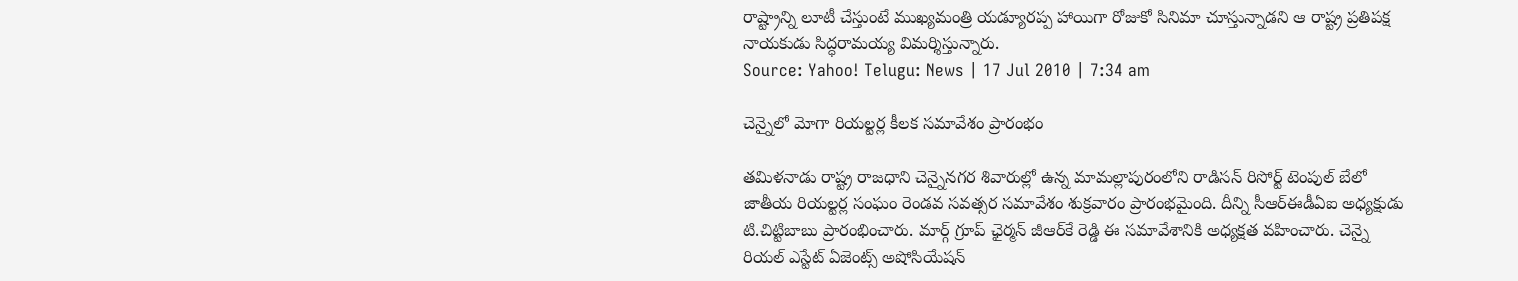రాష్ట్రాన్ని లూటీ చేస్తుంటే ముఖ్యమంత్రి యడ్యూరప్ప హాయిగా రోజుకో సినిమా చూస్తున్నాడని ఆ రాష్ట్ర ప్రతిపక్ష నాయకుడు సిద్ధరామయ్య విమర్శిస్తున్నారు.
Source: Yahoo! Telugu: News | 17 Jul 2010 | 7:34 am

చెన్నైలో మోగా రియల్టర్ల కీలక సమావేశం ప్రారంభం

తమిళనాడు రాష్ట్ర రాజధాని చెన్నైనగర శివారుల్లో ఉన్న మామల్లాపురంలోని రాడిసన్ రిసోర్ట్ టెంపుల్ బేలో జాతీయ రియల్టర్ల సంఘం రెండవ సవత్సర సమావేశం శుక్రవారం ప్రారంభమైంది. దీన్ని సీఆర్‌ఈడీఏఐ అధ్యక్షుడు టి.చిట్టిబాబు ప్రారంభించారు. మార్గ్ గ్రూప్ ఛైర్మన్ జీఆర్‌కే రెడ్డి ఈ సమావేశానికి అధ్యక్షత వహించారు. చెన్నై రియల్ ఎస్టేట్ ఏజెంట్స్ అషోసియేషన్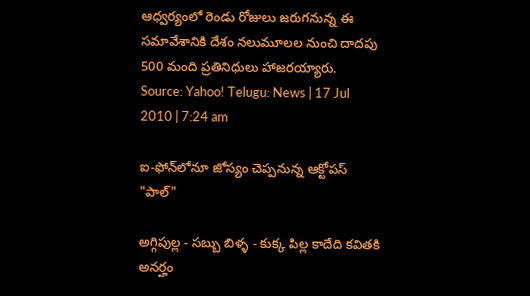ఆధ్వర్యంలో రెండు రోజులు జరుగనున్న ఈ సమావేశానికి దేశం నలుమూలల నుంచి దాదపు 500 మంది ప్రతినిధులు హాజరయ్యారు.
Source: Yahoo! Telugu: News | 17 Jul 2010 | 7:24 am

ఐ-ఫోన్‌లోనూ జోస్యం చెప్పనున్న ఆక్టోపస్ "పాల్"

అగ్గిపుల్ల - సబ్బు బిళ్ళ - కుక్క పిల్ల కాదేది కవితకి అనర్హం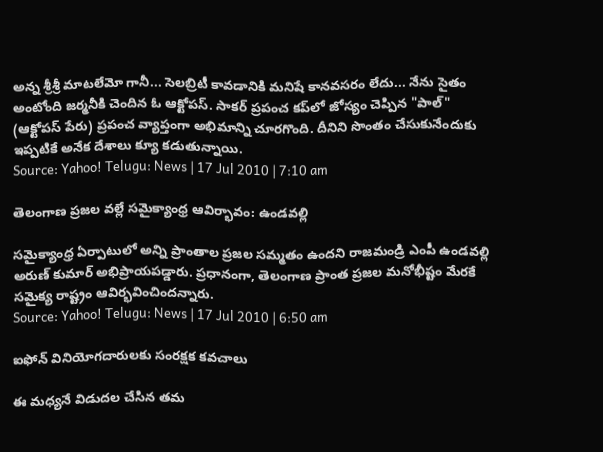అన్న శ్రీశ్రీ మాటలేమో గానీ... సెలబ్రిటీ కావడానికి మనిషే కానవసరం లేదు... నేను సైతం అంటోంది జర్మనీకి చెందిన ఓ ఆక్టోపస్. సాకర్ ప్రపంచ కప్‌లో జోస్యం చెప్పిన "పాల్" (ఆక్టోపస్ పేరు) ప్రపంచ వ్యాప్తంగా అభిమాన్ని చూరగొంది. దీనిని సొంతం చేసుకునేందుకు ఇప్పటికే అనేక దేశాలు క్యూ కడుతున్నాయి.
Source: Yahoo! Telugu: News | 17 Jul 2010 | 7:10 am

తెలంగాణ ప్రజల వల్లే సమైక్యాంధ్ర ఆవిర్భావం: ఉండవల్లి

సమైక్యాంధ్ర ఏర్పాటులో అన్ని ప్రాంతాల ప్రజల సమ్మతం ఉందని రాజమండ్రి ఎంపీ ఉండవల్లి అరుణ్ కుమార్ అభిప్రాయపడ్డారు. ప్రధానంగా, తెలంగాణ ప్రాంత ప్రజల మనోభీష్టం మేరకే సమైక్య రాష్ట్రం ఆవిర్భవించిందన్నారు.
Source: Yahoo! Telugu: News | 17 Jul 2010 | 6:50 am

ఐఫోన్ వినియోగదారులకు సంరక్షక కవచాలు

ఈ మధ్యనే విడుదల చేసిన తమ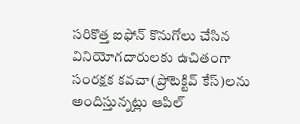సరికొత్త ఐఫోన్ కొనుగోలు చేసిన వినియోగదారులకు ఉచితంగా సంరక్షక కవచా(ప్రోటెక్టివ్ కేస్‌)లను అందిస్తున్నట్లు ఆపిల్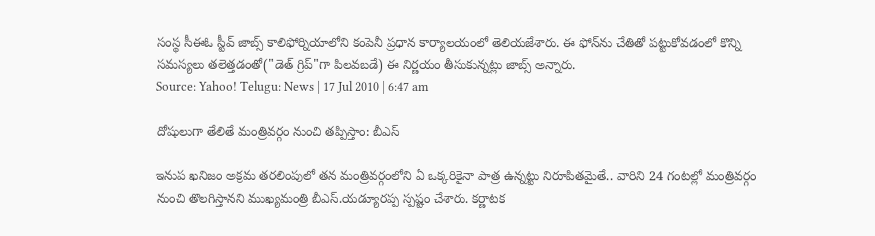సంస్థ సీఈఓ స్టీవ్ జాబ్స్ కాలిఫోర్నియాలోని కంపెనీ ప్రధాన కార్యాలయంలో తెలియజేశారు. ఈ ఫోన్‌ను చేతితో పట్టుకోవడంలో కొన్ని సమస్యలు తలెత్తడంతో("డెత్ గ్రిప్"గా పిలవబడే) ఈ నిర్ణయం తీసుకున్నట్లు జాబ్స్ అన్నారు.
Source: Yahoo! Telugu: News | 17 Jul 2010 | 6:47 am

దోషులుగా తేలితే మంత్రివర్గం నుంచి తప్పిస్తాం: బీఎస్

ఇనుప ఖనిజం అక్రమ తరలింపులో తన మంత్రివర్గంలోని ఏ ఒక్కరికైనా పాత్ర ఉన్నట్టు నిరూపితమైతే.. వారిని 24 గంటల్లో మంత్రివర్గం నుంచి తొలగిస్తానని ముఖ్యమంత్రి బీఎస్.యడ్యూరప్ప స్పష్టం చేశారు. కర్ణాటక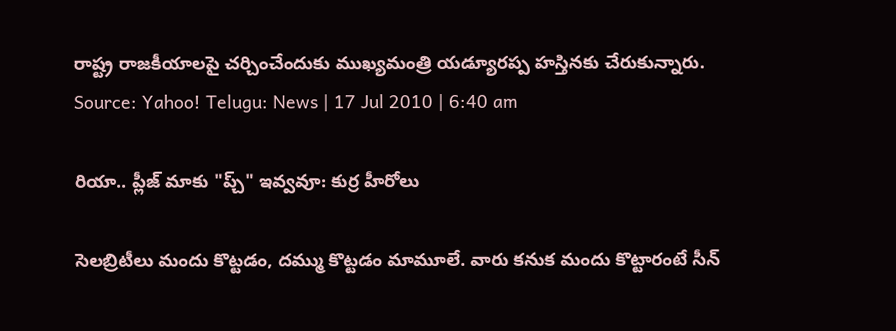రాష్ట్ర రాజకీయాలపై చర్చించేందుకు ముఖ్యమంత్రి యడ్యూరప్ప హస్తినకు చేరుకున్నారు.
Source: Yahoo! Telugu: News | 17 Jul 2010 | 6:40 am

రియా.. ప్లీజ్ మాకు "ప్చ్" ఇవ్వవూ: కుర్ర హీరోలు

సెలబ్రిటీలు మందు కొట్టడం, దమ్ము కొట్టడం మామూలే. వారు కనుక మందు కొట్టారంటే సీన్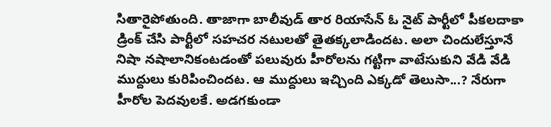సితారైపోతుంది. తాజాగా బాలీవుడ్ తార రియాసేన్ ఓ నైట్ పార్టీలో పీకలదాకా డ్రింక్ చేసి పార్టీలో సహచర నటులతో తైతక్కలాడిందట. అలా చిందులేస్తూనే నిషా నషాలానికంటడంతో పలువురు హీరోలను గట్టిగా వాటేసుకుని వేడి వేడి ముద్దులు కురిపించిందట. ఆ ముద్దులు ఇచ్చింది ఎక్కడో తెలుసా...? నేరుగా హీరోల పెదవులకే. అడగకుండా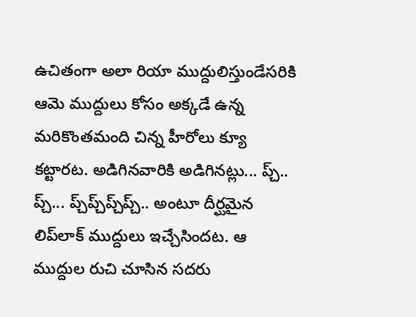ఉచితంగా అలా రియా ముద్దులిస్తుండేసరికి ఆమె ముద్దులు కోసం అక్కడే ఉన్న మరికొంతమంది చిన్న హీరోలు క్యూ కట్టారట. అడిగినవారికి అడిగినట్లు... ప్చ్.. ప్చ్... ప్చ్‌ప్చ్‌ప్చ్‌ప్చ్.. అంటూ దీర్ఘమైన లిప్‌లాక్ ముద్దులు ఇచ్చేసిందట. ఆ ముద్దుల రుచి చూసిన సదరు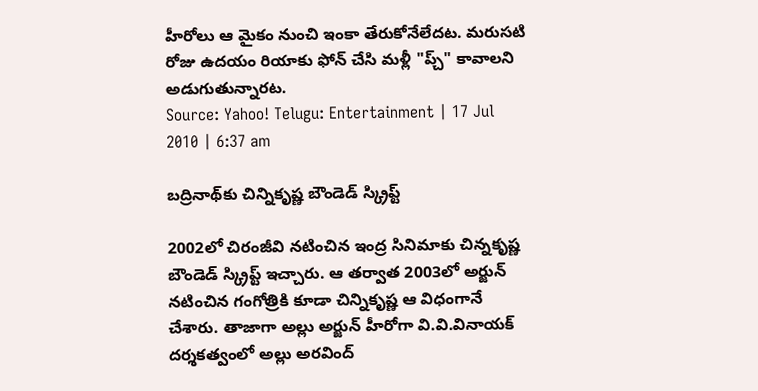హీరోలు ఆ మైకం నుంచి ఇంకా తేరుకోనేలేదట. మరుసటి రోజు ఉదయం రియాకు ఫోన్ చేసి మళ్లీ "ప్చ్" కావాలని అడుగుతున్నారట.
Source: Yahoo! Telugu: Entertainment | 17 Jul 2010 | 6:37 am

బద్రినాథ్‌కు చిన్నికృష్ణ బౌండెడ్ స్క్రిప్ట్

2002లో చిరంజీవి నటించిన ఇంద్ర సినిమాకు చిన్నకృష్ణ బౌండెడ్ స్క్రిప్ట్ ఇచ్చారు. ఆ తర్వాత 2003లో అర్జున్ నటించిన గంగోత్రికి కూడా చిన్నికృష్ణ ఆ విధంగానే చేశారు. తాజాగా అల్లు అర్జున్ హీరోగా వి.వి.వినాయక్ దర్శకత్వంలో అల్లు అరవింద్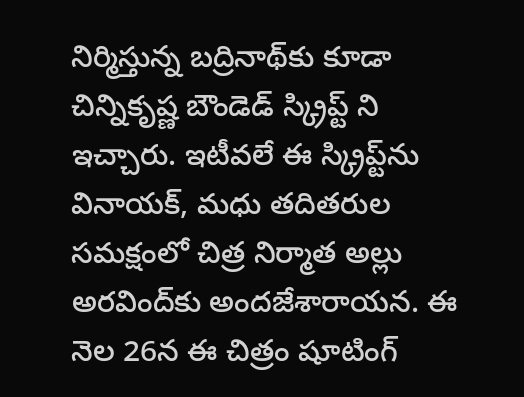నిర్మిస్తున్న బద్రినాథ్‌కు కూడా చిన్నికృష్ణ బౌండెడ్ స్క్రిప్ట్ ని ఇచ్చారు. ఇటీవలే ఈ స్క్రిప్ట్‌ను వినాయక్, మధు తదితరుల సమక్షంలో చిత్ర నిర్మాత అల్లు అరవింద్‌కు అందజేశారాయన. ఈ నెల 26న ఈ చిత్రం షూటింగ్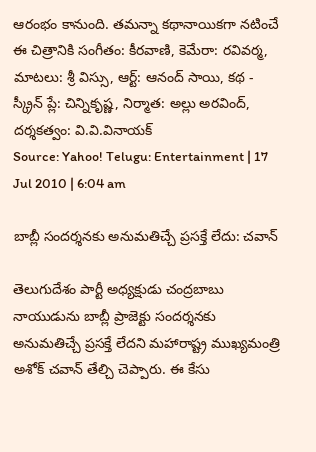ఆరంభం కానుంది. తమన్నా కథానాయికగా నటించే ఈ చిత్రానికి సంగీతం: కీరవాణి, కెమేరా: రవివర్మ, మాటలు: శ్రీ విస్సు, ఆర్ట్: ఆనంద్ సాయి, కథ - స్క్రీన్ ప్లే: చిన్నికృష్ణ, నిర్మాత: అల్లు అరవింద్, దర్శకత్వం: వి.వి.వినాయక్
Source: Yahoo! Telugu: Entertainment | 17 Jul 2010 | 6:04 am

బాబ్లీ సందర్శనకు అనుమతిచ్చే ప్రసక్తే లేదు: చవాన్

తెలుగుదేశం పార్టీ అధ్యక్షుడు చంద్రబాబు నాయుడును బాబ్లీ ప్రాజెక్టు సందర్శనకు అనుమతిచ్చే ప్రసక్తే లేదని మహారాష్ట్ర ముఖ్యమంత్రి అశోక్ చవాన్ తేల్చి చెప్పారు. ఈ కేసు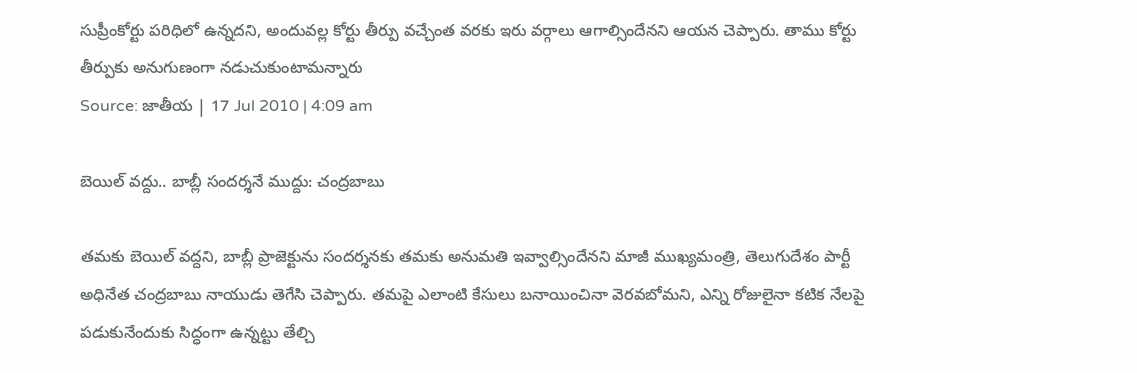సుప్రీంకోర్టు పరిధిలో ఉన్నదని, అందువల్ల కోర్టు తీర్పు వచ్చేంత వరకు ఇరు వర్గాలు ఆగాల్సిందేనని ఆయన చెప్పారు. తాము కోర్టు తీర్పుకు అనుగుణంగా నడుచుకుంటామన్నారు
Source: జాతీయ | 17 Jul 2010 | 4:09 am

బెయిల్ వద్దు.. బాబ్లీ సందర్శనే ముద్దు: చంద్రబాబు

తమకు బెయిల్ వద్దని, బాబ్లీ ప్రాజెక్టును సందర్శనకు తమకు అనుమతి ఇవ్వాల్సిందేనని మాజీ ముఖ్యమంత్రి, తెలుగుదేశం పార్టీ అధినేత చంద్రబాబు నాయుడు తెగేసి చెప్పారు. తమపై ఎలాంటి కేసులు బనాయించినా వెరవబోమని, ఎన్ని రోజులైనా కటిక నేలపై పడుకునేందుకు సిద్ధంగా ఉన్నట్టు తేల్చి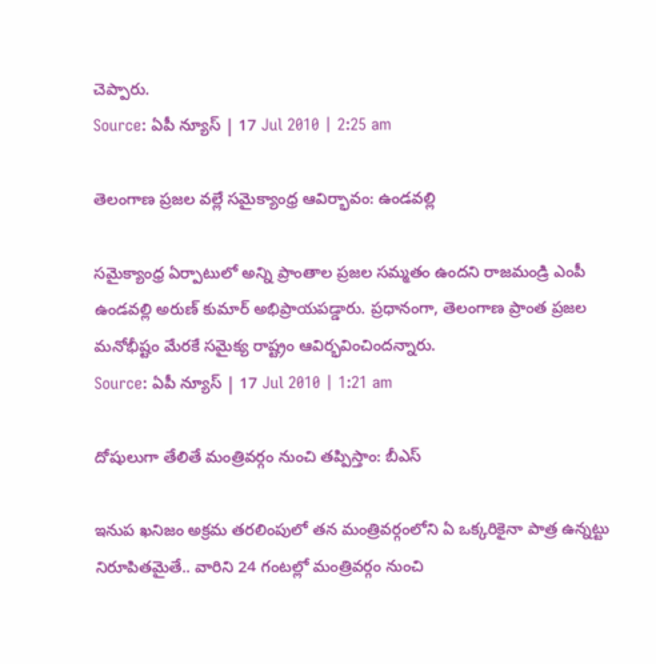చెప్పారు.
Source: ఏపీ న్యూస్ | 17 Jul 2010 | 2:25 am

తెలంగాణ ప్రజల వల్లే సమైక్యాంధ్ర ఆవిర్భావం: ఉండవల్లి

సమైక్యాంధ్ర ఏర్పాటులో అన్ని ప్రాంతాల ప్రజల సమ్మతం ఉందని రాజమండ్రి ఎంపీ ఉండవల్లి అరుణ్ కుమార్ అభిప్రాయపడ్డారు. ప్రధానంగా, తెలంగాణ ప్రాంత ప్రజల మనోభీష్టం మేరకే సమైక్య రాష్ట్రం ఆవిర్భవించిందన్నారు.
Source: ఏపీ న్యూస్ | 17 Jul 2010 | 1:21 am

దోషులుగా తేలితే మంత్రివర్గం నుంచి తప్పిస్తాం: బీఎస్

ఇనుప ఖనిజం అక్రమ తరలింపులో తన మంత్రివర్గంలోని ఏ ఒక్కరికైనా పాత్ర ఉన్నట్టు నిరూపితమైతే.. వారిని 24 గంటల్లో మంత్రివర్గం నుంచి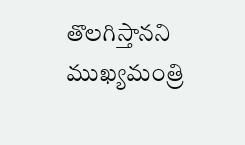తొలగిస్తానని ముఖ్యమంత్రి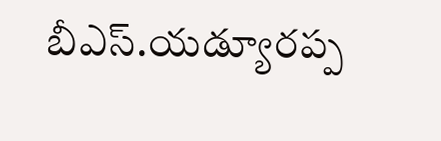బీఎస్.యడ్యూరప్ప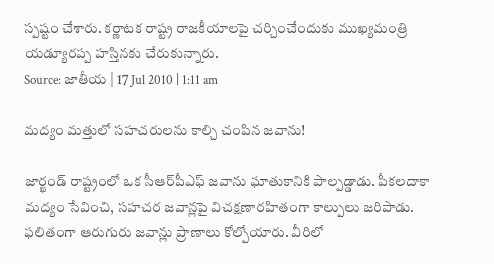స్పష్టం చేశారు. కర్ణాటక రాష్ట్ర రాజకీయాలపై చర్చించేందుకు ముఖ్యమంత్రి యడ్యూరప్ప హస్తినకు చేరుకున్నారు.
Source: జాతీయ | 17 Jul 2010 | 1:11 am

మద్యం మత్తులో సహచరులను కాల్చి చంపిన జవాను!

జార్ఖండ్ రాష్ట్రంలో ఒక సీఆర్‌పీఎఫ్ జవాను ఘాతుకానికి పాల్పడ్డాడు. పీకలదాకా మద్యం సేవించి, సహచర జవాన్లపై విచక్షణారహితంగా కాల్పులు జరిపాడు. ఫలితంగా ఆరుగురు జవాన్లు ప్రాణాలు కోల్పోయారు. వీరిలో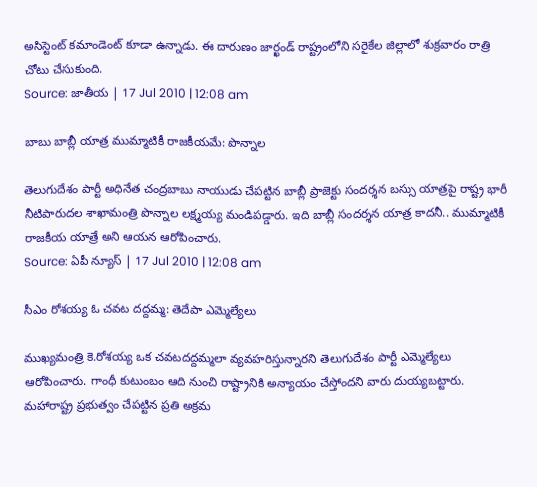అసిస్టెంట్ కమాండెంట్ కూడా ఉన్నాడు. ఈ దారుణం జార్ఖండ్ రాష్ట్రంలోని సరైకేల జిల్లాలో శుక్రవారం రాత్రి చోటు చేసుకుంది.
Source: జాతీయ | 17 Jul 2010 | 12:08 am

బాబు బాబ్లీ యాత్ర ముమ్మాటికీ రాజకీయమే: పొన్నాల

తెలుగుదేశం పార్టీ అధినేత చంద్రబాబు నాయుడు చేపట్టిన బాబ్లీ ప్రాజెక్టు సందర్శన బస్సు యాత్రపై రాష్ట్ర భారీ నీటిపారుదల శాఖామంత్రి పొన్నాల లక్ష్మయ్య మండిపడ్డారు. ఇది బాబ్లీ సందర్శన యాత్ర కాదనీ.. ముమ్మాటికీ రాజకీయ యాత్రే అని ఆయన ఆరోపించారు.
Source: ఏపీ న్యూస్ | 17 Jul 2010 | 12:08 am

సీఎం రోశయ్య ఓ చవట దద్దమ్మ: తెదేపా ఎమ్మెల్యేలు

ముఖ్యమంత్రి కె.రోశయ్య ఒక చవటదద్దమ్మలా వ్యవహరిస్తున్నారని తెలుగుదేశం పార్టీ ఎమ్మెల్యేలు ఆరోపించారు. గాంధీ కుటుంబం ఆది నుంచి రాష్ట్రానికి అన్యాయం చేస్తోందని వారు దుయ్యబట్టారు. మహారాష్ట్ర ప్రభుత్వం చేపట్టిన ప్రతి అక్రమ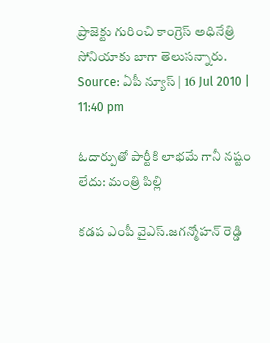ప్రాజెక్టు గురించి కాంగ్రెస్ అధినేత్రి సోనియాకు బాగా తెలుసన్నారు.
Source: ఏపీ న్యూస్ | 16 Jul 2010 | 11:40 pm

ఓదార్పుతో పార్టీకి లాభమే గానీ నష్టం లేదు: మంత్రి పిల్లి

కడప ఎంపీ వైఎస్.జగన్మోహన్ రెడ్డి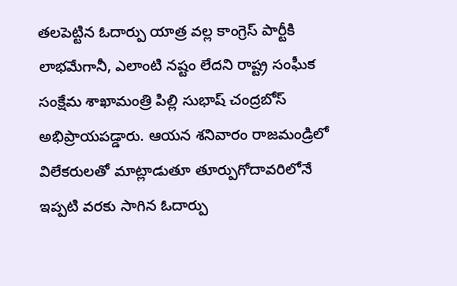తలపెట్టిన ఓదార్పు యాత్ర వల్ల కాంగ్రెస్ పార్టీకి లాభమేగానీ, ఎలాంటి నష్టం లేదని రాష్ట్ర సంఘీక సంక్షేమ శాఖామంత్రి పిల్లి సుభాష్ చంద్రబోస్ అభిప్రాయపడ్డారు. ఆయన శనివారం రాజమండ్రిలో విలేకరులతో మాట్లాడుతూ తూర్పుగోదావరిలోనే ఇప్పటి వరకు సాగిన ఓదార్పు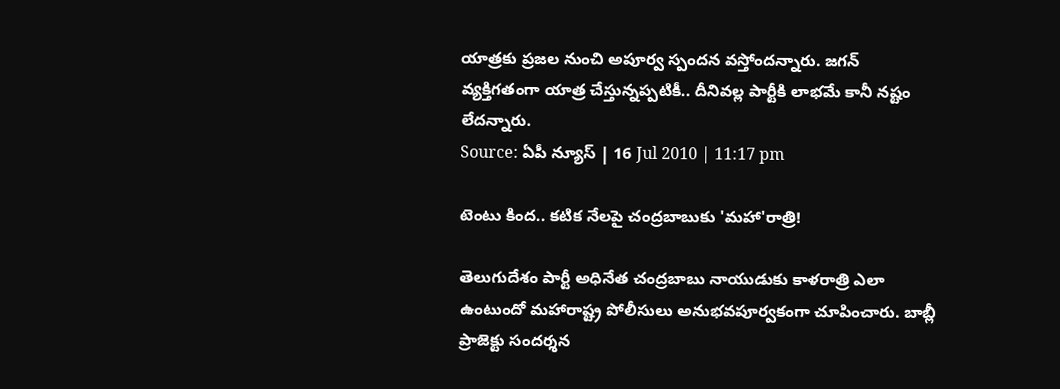యాత్రకు ప్రజల నుంచి అపూర్వ స్పందన వస్తోందన్నారు. జగన్ వ్యక్తిగతంగా యాత్ర చేస్తున్నప్పటికీ.. దీనివల్ల పార్టీకి లాభమే కానీ నష్టం లేదన్నారు.
Source: ఏపీ న్యూస్ | 16 Jul 2010 | 11:17 pm

టెంటు కింద.. కటిక నేలపై చంద్రబాబుకు 'మహా'రాత్రి!

తెలుగుదేశం పార్టీ అధినేత చంద్రబాబు నాయుడుకు కాళరాత్రి ఎలా ఉంటుందో మహారాష్ట్ర పోలీసులు అనుభవపూర్వకంగా చూపించారు. బాబ్లీ ప్రాజెక్టు సందర్శన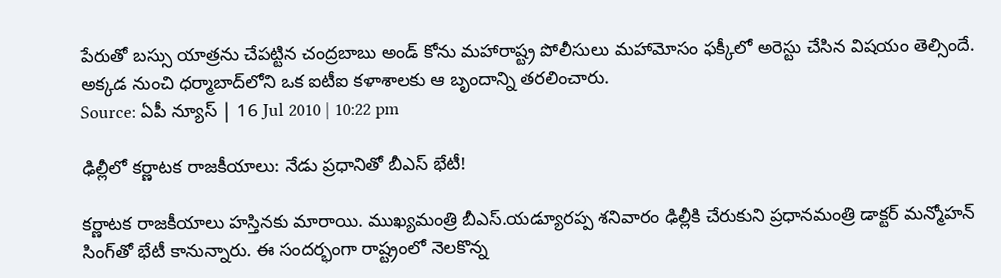పేరుతో బస్సు యాత్రను చేపట్టిన చంద్రబాబు అండ్ కోను మహారాష్ట్ర పోలీసులు మహామోసం ఫక్కీలో అరెస్టు చేసిన విషయం తెల్సిందే. అక్కడ నుంచి ధర్మాబాద్‌లోని ఒక ఐటీఐ కళాశాలకు ఆ బృందాన్ని తరలించారు.
Source: ఏపీ న్యూస్ | 16 Jul 2010 | 10:22 pm

ఢిల్లీలో కర్ణాటక రాజకీయాలు: నేడు ప్రధానితో బీఎస్ భేటీ!

కర్ణాటక రాజకీయాలు హస్తినకు మారాయి. ముఖ్యమంత్రి బీఎస్.యడ్యూరప్ప శనివారం ఢిల్లీకి చేరుకుని ప్రధానమంత్రి డాక్టర్ మన్మోహన్ సింగ్‌తో భేటీ కానున్నారు. ఈ సందర్భంగా రాష్ట్రంలో నెలకొన్న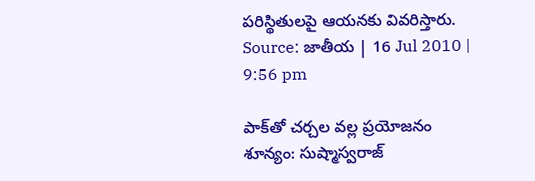పరిస్థితులపై ఆయనకు వివరిస్తారు.
Source: జాతీయ | 16 Jul 2010 | 9:56 pm

పాక్‌తో చర్చల వల్ల ప్రయోజనం శూన్యం: సుష్మాస్వరాజ్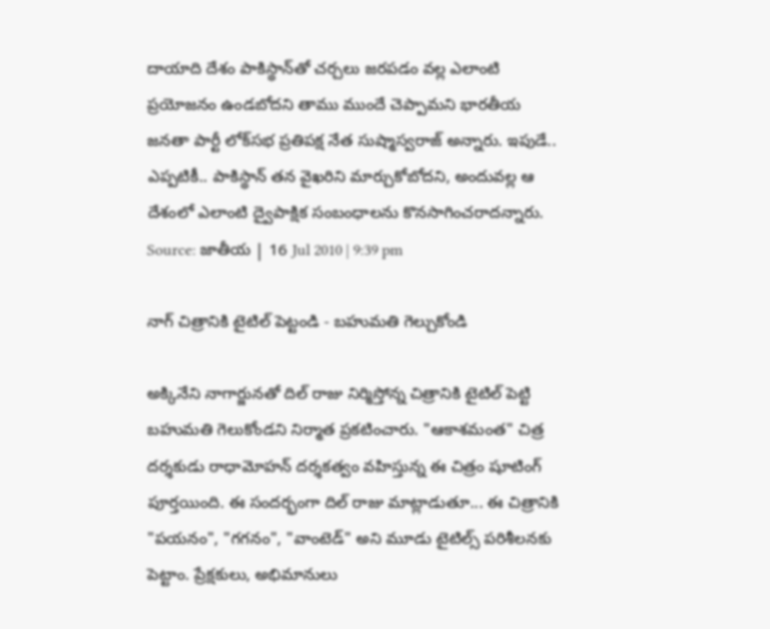దాయాది దేశం పాకిస్థాన్‌తో చర్చలు జరపడం వల్ల ఎలాంటి ప్రయోజనం ఉండబోదని తాము ముందే చెప్పామని భారతీయ జనతా పార్టీ లోక్‌సభ ప్రతిపక్ష నేత సుష్మాస్వరాజ్ అన్నారు. ఇపుడే.. ఎప్పటికీ.. పాకిస్థాన్ తన వైఖరిని మార్చుకోబోదని, అందువల్ల ఆ దేశంలో ఎలాంటి ద్వైపాక్షిక సంబంధాలను కొనసాగించరాదన్నారు.
Source: జాతీయ | 16 Jul 2010 | 9:39 pm

నాగ్ చిత్రానికి టైటిల్ పెట్టండి - బహుమతి గెల్చుకోండి

అక్కినేని నాగార్జునతో దిల్ రాజు నిర్మిస్తోన్న చిత్రానికి టైటిల్ పెట్టి బహుమతి గెలుకోండని నిర్మాత ప్రకటించారు. "ఆకాశమంత" చిత్ర దర్శకుడు రాధామోహన్ దర్శకత్వం వహిస్తున్న ఈ చిత్రం షూటింగ్ పూర్తయింది. ఈ సందర్భంగా దిల్ రాజు మాట్లాడుతూ... ఈ చిత్రానికి "పయనం", "గగనం", "వాంటెడ్" అని మూడు టైటిల్స్ పరిశీలనకు పెట్టాం. ప్రేక్షకులు, అభిమానులు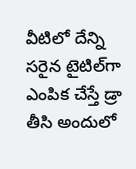వీటిలో దేన్ని సరైన టైటిల్‌గా ఎంపిక చేస్తే డ్రా తీసి అందులో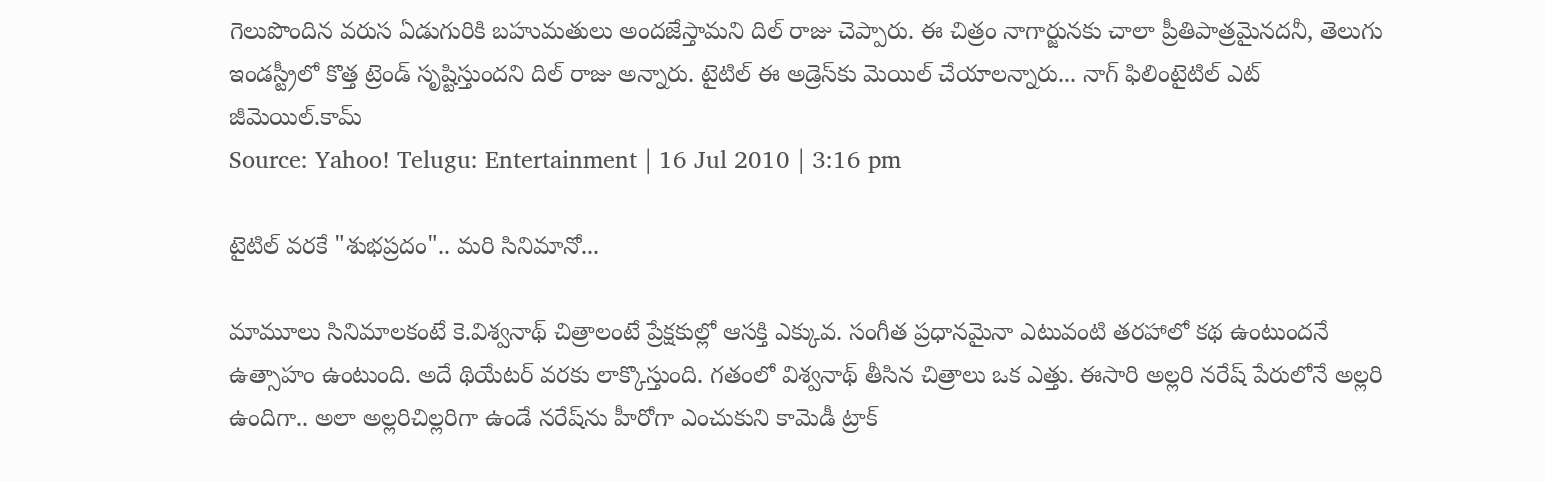గెలుపొందిన వరుస ఏడుగురికి బహుమతులు అందజేస్తామని దిల్ రాజు చెప్పారు. ఈ చిత్రం నాగార్జునకు చాలా ప్రీతిపాత్రమైనదనీ, తెలుగు ఇండస్ట్రీలో కొత్త ట్రెండ్ సృష్టిస్తుందని దిల్ రాజు అన్నారు. టైటిల్ ఈ అడ్రెస్‌కు మెయిల్ చేయాలన్నారు... నాగ్ ఫిలింటైటిల్ ఎట్ జీమెయిల్.కామ్
Source: Yahoo! Telugu: Entertainment | 16 Jul 2010 | 3:16 pm

టైటిల్ వరకే "శుభప్రదం".. మరి సినిమానో...

మామూలు సినిమాలకంటే కె.విశ్వనాథ్ చిత్రాలంటే ప్రేక్షకుల్లో ఆసక్తి ఎక్కువ. సంగీత ప్రధానమైనా ఎటువంటి తరహాలో కథ ఉంటుందనే ఉత్సాహం ఉంటుంది. అదే థియేటర్ వరకు లాక్కొస్తుంది. గతంలో విశ్వనాథ్ తీసిన చిత్రాలు ఒక ఎత్తు. ఈసారి అల్లరి నరేష్ పేరులోనే అల్లరి ఉందిగా.. అలా అల్లరిచిల్లరిగా ఉండే నరేష్‌ను హీరోగా ఎంచుకుని కామెడీ ట్రాక్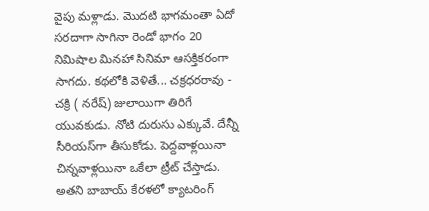వైపు మళ్లాడు. మొదటి భాగమంతా ఏదో సరదాగా సాగినా రెండో భాగం 20 నిమిషాల మినహా సినిమా ఆసక్తికరంగా సాగదు. కథలోకి వెళితే... చక్రధరరావు - చక్రి ( నరేష్) జులాయిగా తిరిగే యువకుడు. నోటి దురుసు ఎక్కువే. దేన్నీ సీరియస్‌గా తీసుకోడు. పెద్దవాళ్లయినా చిన్నవాళ్లయినా ఒకేలా ట్రీట్ చేస్తాడు. అతని బాబాయ్ కేరళలో క్యాటరింగ్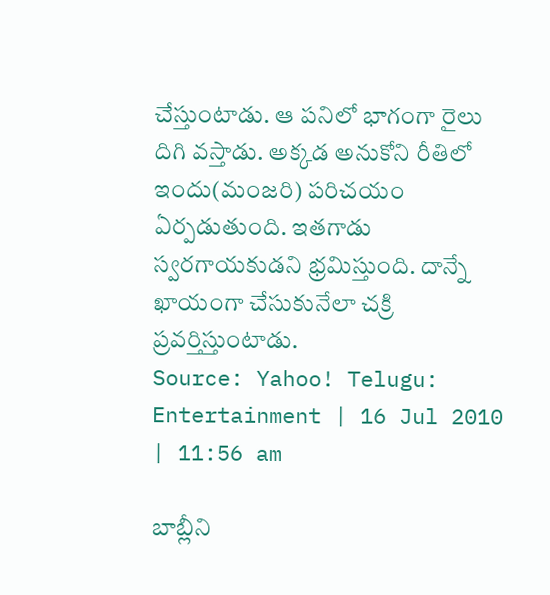చేస్తుంటాడు. ఆ పనిలో భాగంగా రైలు దిగి వస్తాడు. అక్కడ అనుకోని రీతిలో ఇందు(మంజరి) పరిచయం ఏర్పడుతుంది. ఇతగాడు స్వరగాయకుడని భ్రమిస్తుంది. దాన్నే ఖాయంగా చేసుకునేలా చక్రి ప్రవర్తిస్తుంటాడు.
Source: Yahoo! Telugu: Entertainment | 16 Jul 2010 | 11:56 am

బాబ్లీని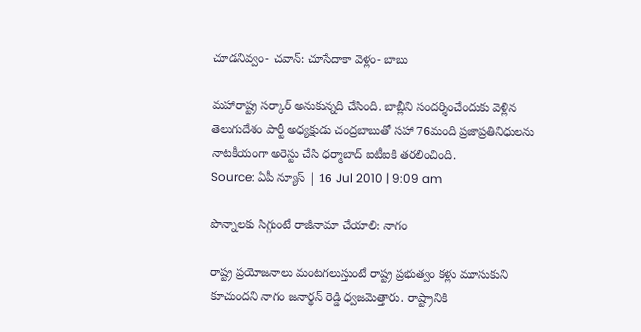చూడనివ్వం- చవాన్: చూసేదాకా వెళ్లం- బాబు

మహారాష్ట్ర సర్కార్ అనుకున్నది చేసింది. బాబ్లీని సందర్శించేందుకు వెళ్లిన తెలుగుదేశం పార్టీ అధ్యక్షుడు చంద్రబాబుతో సహా 76మంది ప్రజాప్రతినిధులను నాటకీయంగా అరెస్టు చేసి ధర్మాబాద్ ఐటీఐకి తరలించింది.
Source: ఏపీ న్యూస్ | 16 Jul 2010 | 9:09 am

పొన్నాలకు సిగ్గుంటే రాజీనామా చేయాలి: నాగం

రాష్ట్ర ప్రయోజనాలు మంటగలుస్తుంటే రాష్ట్ర ప్రభుత్వం కళ్లు మూసుకుని కూచుందని నాగం జనార్థన్ రెడ్డి ధ్వజమెత్తారు. రాష్ట్రానికి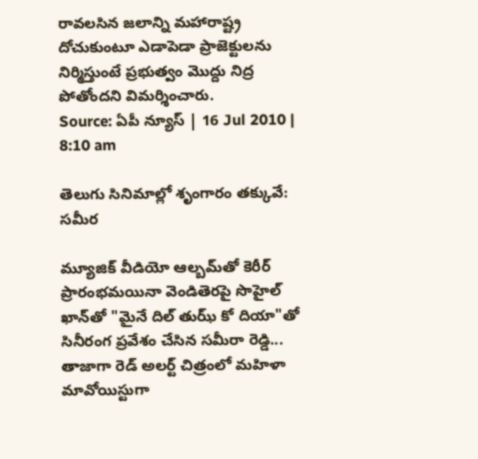రావలసిన జలాన్ని మహారాష్ట్ర దోచుకుంటూ ఎడాపెడా ప్రాజెక్టులను నిర్మిస్తుంటే ప్రభుత్వం మొద్దు నిద్ర పోతోందని విమర్శించారు.
Source: ఏపీ న్యూస్ | 16 Jul 2010 | 8:10 am

తెలుగు సినిమాల్లో శృంగారం తక్కువే: సమీర

మ్యూజిక్ వీడియో ఆల్బమ్‌తో కెరీర్ ప్రారంభమయినా వెండితెరపై సొహైల్ ఖాన్‌తో "మైనే దిల్ తుఝ్ కో దియా"తో సినీరంగ ప్రవేశం చేసిన సమీరా రెడ్డి... తాజాగా రెడ్ అలర్ట్ చిత్రంలో మహిళా మావోయిస్టుగా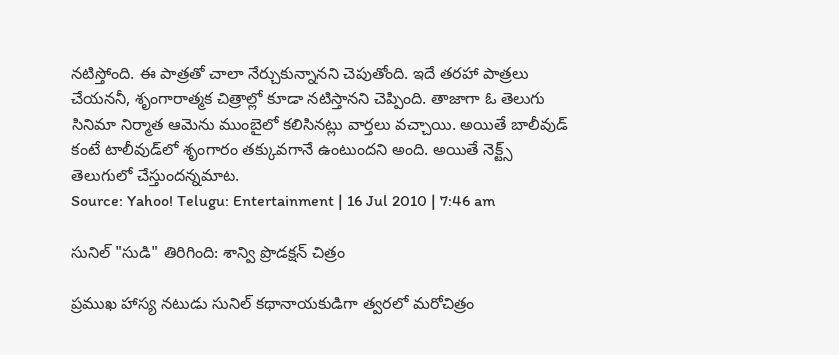నటిస్తోంది. ఈ పాత్రతో చాలా నేర్చుకున్నానని చెపుతోంది. ఇదే తరహా పాత్రలు చేయననీ, శృంగారాత్మక చిత్రాల్లో కూడా నటిస్తానని చెప్పింది. తాజాగా ఓ తెలుగు సినిమా నిర్మాత ఆమెను ముంబైలో కలిసినట్లు వార్తలు వచ్చాయి. అయితే బాలీవుడ్ కంటే టాలీవుడ్‌లో శృంగారం తక్కువగానే ఉంటుందని అంది. అయితే నెక్ట్స్ తెలుగులో చేస్తుందన్నమాట.
Source: Yahoo! Telugu: Entertainment | 16 Jul 2010 | 7:46 am

సునిల్‌ "సుడి" తిరిగింది: శాన్వి ప్రొడక్షన్ చిత్రం

ప్రముఖ హాస్య నటుడు సునిల్ కథానాయకుడిగా త్వరలో మరోచిత్రం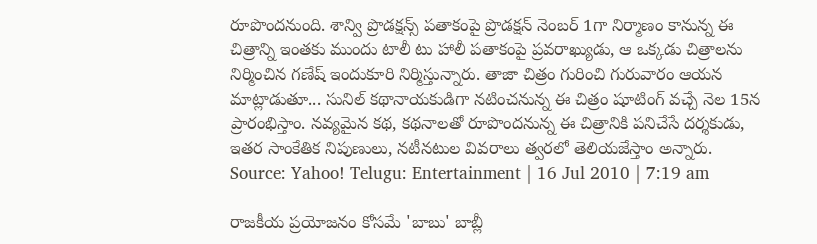రూపొందనుంది. శాన్వి ప్రొడక్షన్స్ పతాకంపై ప్రొడక్షన్ నెంబర్ 1గా నిర్మాణం కానున్న ఈ చిత్రాన్ని ఇంతకు ముందు టాలీ టు హాలీ పతాకంపై ప్రవరాఖ్యుడు, ఆ ఒక్కడు చిత్రాలను నిర్మించిన గణేష్ ఇందుకూరి నిర్మిస్తున్నారు. తాజా చిత్రం గురించి గురువారం ఆయన మాట్లాడుతూ... సునిల్ కథానాయకుడిగా నటించనున్న ఈ చిత్రం షూటింగ్ వచ్చే నెల 15న ప్రారంభిస్తాం. నవ్యమైన కథ, కథనాలతో రూపొందనున్న ఈ చిత్రానికి పనిచేసే దర్శకుడు, ఇతర సాంకేతిక నిపుణులు, నటీనటుల వివరాలు త్వరలో తెలియజేస్తాం అన్నారు.
Source: Yahoo! Telugu: Entertainment | 16 Jul 2010 | 7:19 am

రాజకీయ ప్రయోజనం కోసమే 'బాబు' బాబ్లీ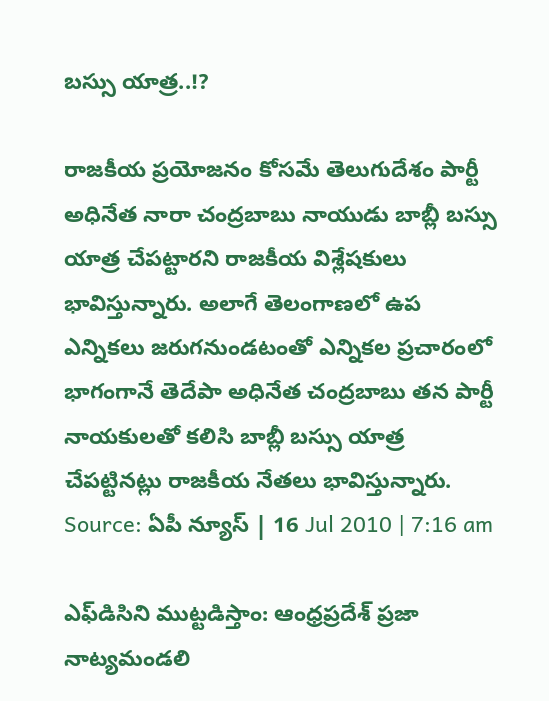బస్సు యాత్ర..!?

రాజకీయ ప్రయోజనం కోసమే తెలుగుదేశం పార్టీ అధినేత నారా చంద్రబాబు నాయుడు బాబ్లీ బస్సు యాత్ర చేపట్టారని రాజకీయ విశ్లేషకులు భావిస్తున్నారు. అలాగే తెలంగాణలో ఉప ఎన్నికలు జరుగనుండటంతో ఎన్నికల ప్రచారంలో భాగంగానే తెదేపా అధినేత చంద్రబాబు తన పార్టీ నాయకులతో కలిసి బాబ్లీ బస్సు యాత్ర చేపట్టినట్లు రాజకీయ నేతలు భావిస్తున్నారు.
Source: ఏపీ న్యూస్ | 16 Jul 2010 | 7:16 am

ఎఫ్‌డిసిని ముట్టడిస్తాం: ఆంధ్రప్రదేశ్ ప్రజా నాట్యమండలి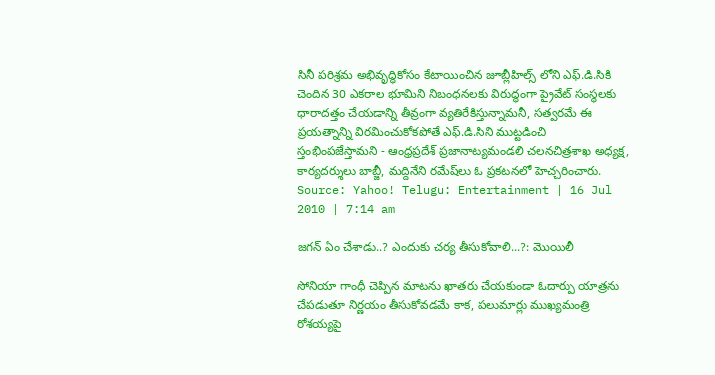సినీ పరిశ్రమ అభివృద్ధికోసం కేటాయించిన జూబ్లీహిల్స్ లోని ఎఫ్.డి.సికి చెందిన 30 ఎకరాల భూమిని నిబంధనలకు విరుద్ధంగా ప్రైవేట్ సంస్థలకు ధారాదత్తం చేయడాన్ని తీవ్రంగా వ్యతిరేకిస్తున్నామనీ, సత్వరమే ఈ ప్రయత్నాన్ని విరమించుకోకపోతే ఎఫ్.డి.సిని ముట్టడించి స్తంభింపజేస్తామని - ఆంధ్రప్రదేశ్ ప్రజానాట్యమండలి చలనచిత్రశాఖ అధ్యక్ష, కార్యదర్శులు బాబ్జీ, మద్దినేని రమేష్‌లు ఓ ప్రకటనలో హెచ్చరించారు.
Source: Yahoo! Telugu: Entertainment | 16 Jul 2010 | 7:14 am

జగన్ ఏం చేశాడు..? ఎందుకు చర్య తీసుకోవాలి...?: మొయిలీ

సోనియా గాంధీ చెప్పిన మాటను ఖాతరు చేయకుండా ఓదార్పు యాత్రను చేపడుతూ నిర్ణయం తీసుకోవడమే కాక, పలుమార్లు ముఖ్యమంత్రి రోశయ్యపై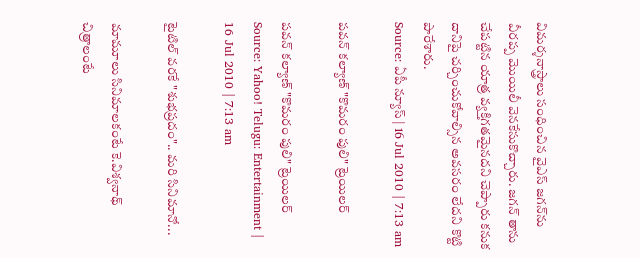విమర్శనాస్త్రాలు సంధించిన వైఎస్ జగన్‌ను వీరప్ప మొయిలీ వెనకేసుకొచ్చారు. జగన్ తాను చేపట్టిన యాత్ర వ్యక్తిగతమైనదని చెప్పారు కనుక దానిపై చర్చించుకోవాల్సిన అవసరం లేదని కొట్టి పారేశారు.
Source: ఏపీ న్యూస్ | 16 Jul 2010 | 7:13 am

పవన్ కల్యాణ్ "కొమరం పులి" ట్రెయిలర్

పవన్ కల్యాణ్ "కొమరం పులి" ట్రెయిలర్
Source: Yahoo! Telugu: Entertainment | 16 Jul 2010 | 7:13 am

టైటిల్ వరకే "శుభప్రదం".. మరి సినిమానో...

మామూలు సినిమాలకంటే కె.విశ్వనాథ్ చిత్రాలంటే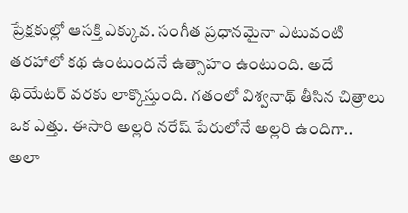ప్రేక్షకుల్లో ఆసక్తి ఎక్కువ. సంగీత ప్రధానమైనా ఎటువంటి తరహాలో కథ ఉంటుందనే ఉత్సాహం ఉంటుంది. అదే థియేటర్ వరకు లాక్కొస్తుంది. గతంలో విశ్వనాథ్ తీసిన చిత్రాలు ఒక ఎత్తు. ఈసారి అల్లరి నరేష్ పేరులోనే అల్లరి ఉందిగా.. అలా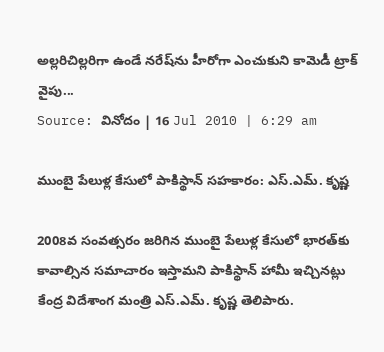అల్లరిచిల్లరిగా ఉండే నరేష్‌ను హీరోగా ఎంచుకుని కామెడీ ట్రాక్ వైపు...
Source: వినోదం | 16 Jul 2010 | 6:29 am

ముంబై పేలుళ్ల కేసులో పాకిస్థాన్ సహకారం: ఎస్.ఎమ్. కృష్ణ

2008వ సంవత్సరం జరిగిన ముంబై పేలుళ్ల కేసులో భారత్‌కు కావాల్సిన సమాచారం ఇస్తామని పాకిస్థాన్ హామీ ఇచ్చినట్లు కేంద్ర విదేశాంగ మంత్రి ఎస్.ఎమ్. కృష్ణ తెలిపారు.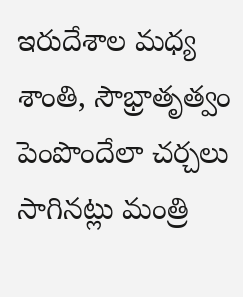ఇరుదేశాల మధ్య శాంతి, సౌభ్రాతృత్వం పెంపొందేలా చర్చలు సాగినట్లు మంత్రి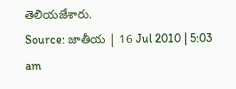తెలియజేశారు.
Source: జాతీయ | 16 Jul 2010 | 5:03 am